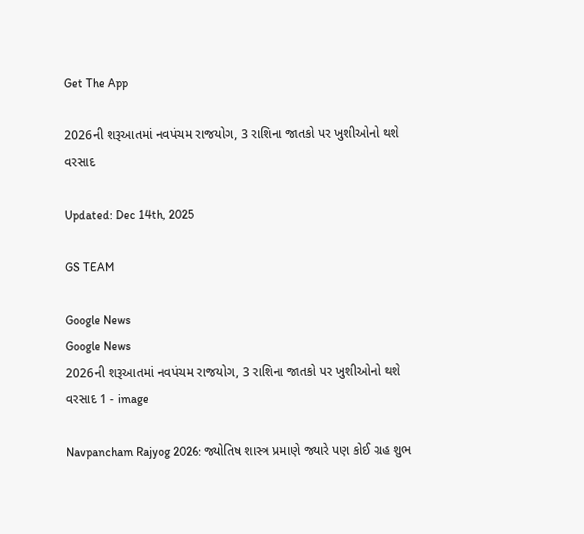Get The App

2026ની શરૂઆતમાં નવપંચમ રાજયોગ, 3 રાશિના જાતકો પર ખુશીઓનો થશે વરસાદ

Updated: Dec 14th, 2025

GS TEAM

Google News
Google News
2026ની શરૂઆતમાં નવપંચમ રાજયોગ, 3 રાશિના જાતકો પર ખુશીઓનો થશે વરસાદ 1 - image

Navpancham Rajyog 2026: જ્યોતિષ શાસ્ત્ર પ્રમાણે જ્યારે પણ કોઈ ગ્રહ શુભ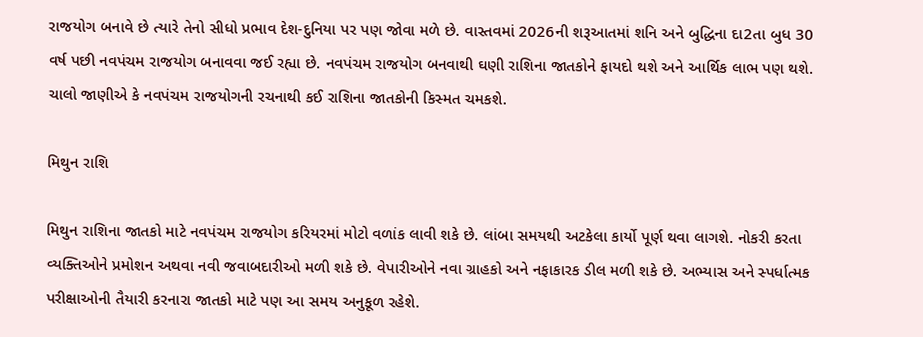રાજયોગ બનાવે છે ત્યારે તેનો સીધો પ્રભાવ દેશ-દુનિયા પર પણ જોવા મળે છે. વાસ્તવમાં 2026ની શરૂઆતમાં શનિ અને બુદ્ધિના દા2તા બુધ 30 વર્ષ પછી નવપંચમ રાજયોગ બનાવવા જઈ રહ્યા છે. નવપંચમ રાજયોગ બનવાથી ઘણી રાશિના જાતકોને ફાયદો થશે અને આર્થિક લાભ પણ થશે. ચાલો જાણીએ કે નવપંચમ રાજયોગની રચનાથી કઈ રાશિના જાતકોની કિસ્મત ચમકશે.

મિથુન રાશિ

મિથુન રાશિના જાતકો માટે નવપંચમ રાજયોગ કરિયરમાં મોટો વળાંક લાવી શકે છે. લાંબા સમયથી અટકેલા કાર્યો પૂર્ણ થવા લાગશે. નોકરી કરતા વ્યક્તિઓને પ્રમોશન અથવા નવી જવાબદારીઓ મળી શકે છે. વેપારીઓને નવા ગ્રાહકો અને નફાકારક ડીલ મળી શકે છે. અભ્યાસ અને સ્પર્ધાત્મક પરીક્ષાઓની તૈયારી કરનારા જાતકો માટે પણ આ સમય અનુકૂળ રહેશે.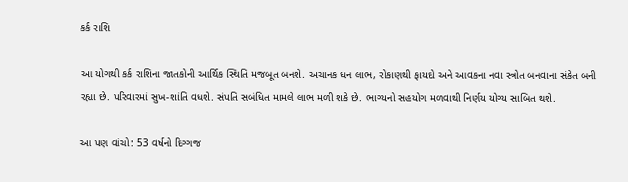કર્ક રાશિ

આ યોગથી કર્ક રાશિના જાતકોની આર્થિક સ્થિતિ મજબૂત બનશે. અચાનક ધન લાભ, રોકાણથી ફાયદો અને આવકના નવા સ્ત્રોત બનવાના સંકેત બની રહ્યા છે. પરિવારમાં સુખ-શાંતિ વધશે. સંપતિ સબંધિત મામલે લાભ મળી શકે છે. ભાગ્યનો સહયોગ મળવાથી નિર્ણય યોગ્ય સાબિત થશે.

આ પણ વાંચો: 53 વર્ષનો દિગ્ગજ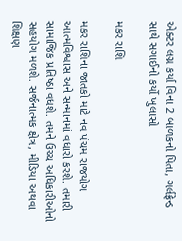એક્ટર લગ્ન કર્યા વિના 2 બાળકનો પિતા, ગર્લફ્રેન્ડ સાથે સગાઈનો કર્યો ખુલાસો

મકર રાશિ

મકર રાશિના જાતકો માટે નવ પંચમ રાજયોગ આત્મવિશ્વાસ અને સન્માનમાં વધારો કરશે. તમારી સામાજિક પ્રતિષ્ઠા વધશે. તમને ઉચ્ચ અધિકારીઓનો સહયોગ મળશે. સર્જનાત્મક ક્ષેત્ર, મીડિયા અથવા શિક્ષણ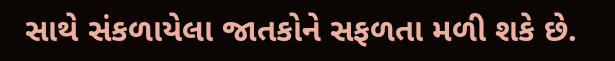સાથે સંકળાયેલા જાતકોને સફળતા મળી શકે છે.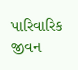પારિવારિક જીવન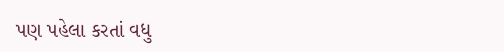પણ પહેલા કરતાં વધુ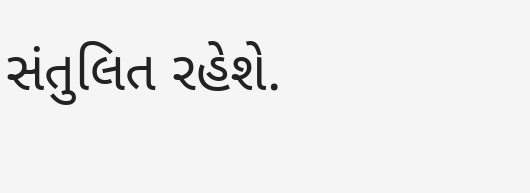સંતુલિત રહેશે.